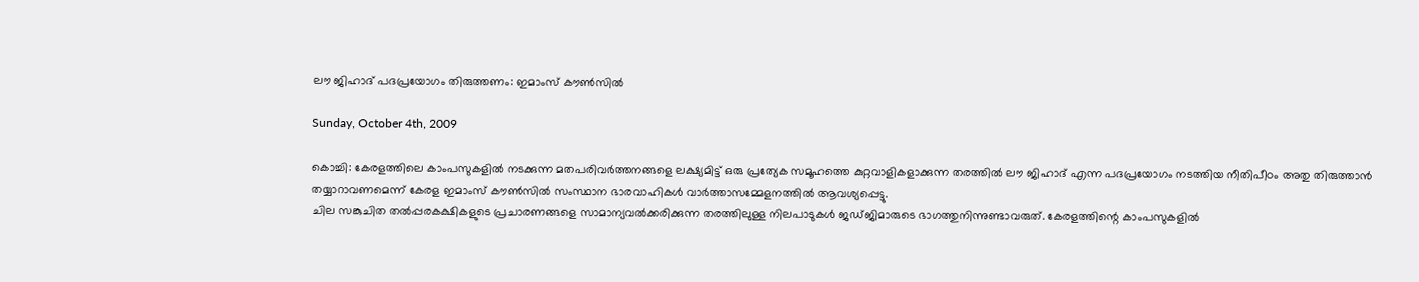ലൗ ജിഹാദ്‌ പദപ്രയോഗം തിരുത്തണം: ഇമാംസ്‌ കൗണ്‍സില്‍

Sunday, October 4th, 2009

കൊച്ചി: കേരളത്തിലെ കാംപസുകളില്‍ നടക്കുന്ന മതപരിവര്‍ത്തനങ്ങളെ ലക്ഷ്യമിട്ട്‌ ഒരു പ്രത്യേക സമൂഹത്തെ കുറ്റവാളികളാക്കുന്ന തരത്തില്‍ ലൗ ജിഹാദ്‌ എന്ന പദപ്രയോഗം നടത്തിയ നീതിപീഠം അതു തിരുത്താന്‍ തയ്യാറാവണമെന്ന്‌ കേരള ഇമാംസ്‌ കൗണ്‍സില്‍ സംസ്ഥാന ഭാരവാഹികള്‍ വാര്‍ത്താസമ്മേളനത്തില്‍ ആവശ്യപ്പെട്ടു.
ചില സങ്കുചിത തല്‍പ്പരകക്ഷികളുടെ പ്രചാരണങ്ങളെ സാമാന്യവല്‍ക്കരിക്കുന്ന തരത്തിലുള്ള നിലപാടുകള്‍ ജഡ്‌ജിമാരുടെ ഭാഗത്തുനിന്നുണ്ടാവരുത്‌. കേരളത്തിന്റെ കാംപസുകളില്‍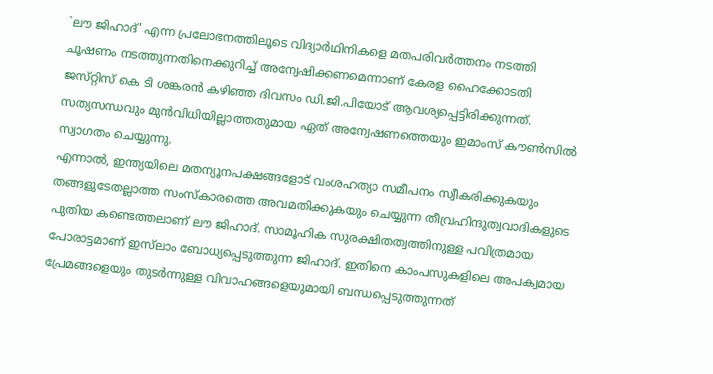`ലൗ ജിഹാദ്‌' എന്ന പ്രലോഭനത്തിലൂടെ വിദ്യാര്‍ഥിനികളെ മതപരിവര്‍ത്തനം നടത്തി ചൂഷണം നടത്തുന്നതിനെക്കുറിച്ച്‌ അന്വേഷിക്കണമെന്നാണ്‌ കേരള ഹൈക്കോടതി ജസ്‌റ്റിസ്‌ കെ ടി ശങ്കരന്‍ കഴിഞ്ഞ ദിവസം ഡി.ജി.പിയോട്‌ ആവശ്യപ്പെട്ടിരിക്കുന്നത്‌. സത്യസന്ധവും മുന്‍വിധിയില്ലാത്തതുമായ ഏത്‌ അന്വേഷണത്തെയും ഇമാംസ്‌ കൗണ്‍സില്‍ സ്വാഗതം ചെയ്യുന്നു.
എന്നാല്‍, ഇന്ത്യയിലെ മതന്യൂനപക്ഷങ്ങളോട്‌ വംശഹത്യാ സമീപനം സ്വീകരിക്കുകയും തങ്ങളുടേതല്ലാത്ത സംസ്‌കാരത്തെ അവമതിക്കുകയും ചെയ്യുന്ന തീവ്രഹിന്ദുത്വവാദികളുടെ പുതിയ കണ്ടെത്തലാണ്‌ ലൗ ജിഹാദ്‌. സാമൂഹിക സുരക്ഷിതത്വത്തിനുള്ള പവിത്രമായ പോരാട്ടമാണ്‌ ഇസ്‌ലാം ബോധ്യപ്പെടുത്തുന്ന ജിഹാദ്‌. ഇതിനെ കാംപസുകളിലെ അപക്വമായ പ്രേമങ്ങളെയും തുടര്‍ന്നുള്ള വിവാഹങ്ങളെയുമായി ബന്ധപ്പെടുത്തുന്നത്‌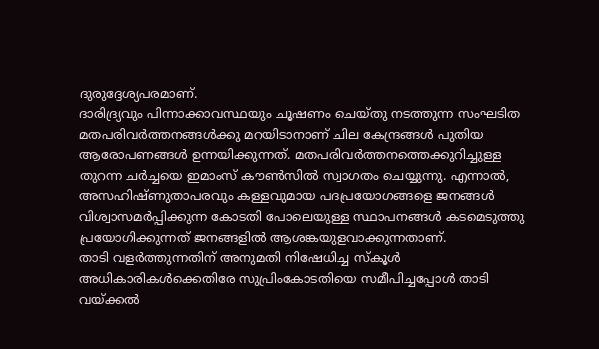ദുരുദ്ദേശ്യപരമാണ്‌.
ദാരിദ്ര്യവും പിന്നാക്കാവസ്ഥയും ചൂഷണം ചെയ്‌തു നടത്തുന്ന സംഘടിത മതപരിവര്‍ത്തനങ്ങള്‍ക്കു മറയിടാനാണ്‌ ചില കേന്ദ്രങ്ങള്‍ പുതിയ ആരോപണങ്ങള്‍ ഉന്നയിക്കുന്നത്‌. മതപരിവര്‍ത്തനത്തെക്കുറിച്ചുള്ള തുറന്ന ചര്‍ച്ചയെ ഇമാംസ്‌ കൗണ്‍സില്‍ സ്വാഗതം ചെയ്യുന്നു. എന്നാല്‍, അസഹിഷ്‌ണുതാപരവും കള്ളവുമായ പദപ്രയോഗങ്ങളെ ജനങ്ങള്‍ വിശ്വാസമര്‍പ്പിക്കുന്ന കോടതി പോലെയുള്ള സ്ഥാപനങ്ങള്‍ കടമെടുത്തു പ്രയോഗിക്കുന്നത്‌ ജനങ്ങളില്‍ ആശങ്കയുളവാക്കുന്നതാണ്‌.
താടി വളര്‍ത്തുന്നതിന്‌ അനുമതി നിഷേധിച്ച സ്‌കൂള്‍ അധികാരികള്‍ക്കെതിരേ സുപ്രിംകോടതിയെ സമീപിച്ചപ്പോള്‍ താടി വയ്‌ക്കല്‍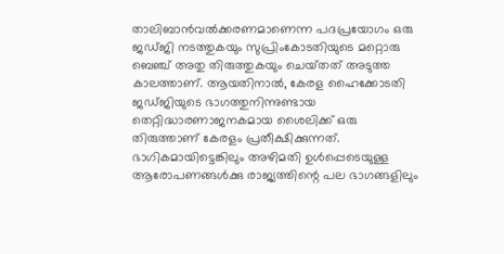താലിബാന്‍വല്‍ക്കരണമാണെന്ന പദപ്രയോഗം ഒരു ജഡ്‌ജി നടത്തുകയും സുപ്രിംകോടതിയുടെ മറ്റൊരു ബെഞ്ച്‌ അതു തിരുത്തുകയും ചെയ്‌തത്‌ അടുത്ത കാലത്താണ്‌. ആയതിനാല്‍, കേരള ഹൈക്കോടതി ജഡ്‌ജിയുടെ ഭാഗത്തുനിന്നുണ്ടായ തെറ്റിദ്ധാരണാജനകമായ ശൈലിക്ക്‌ ഒരു തിരുത്താണ്‌ കേരളം പ്രതീക്ഷിക്കുന്നത്‌.
ഭാഗികമായിട്ടെങ്കിലും അഴിമതി ഉള്‍പ്പെടെയുള്ള ആരോപണങ്ങള്‍ക്കു രാജ്യത്തിന്റെ പല ഭാഗങ്ങളിലും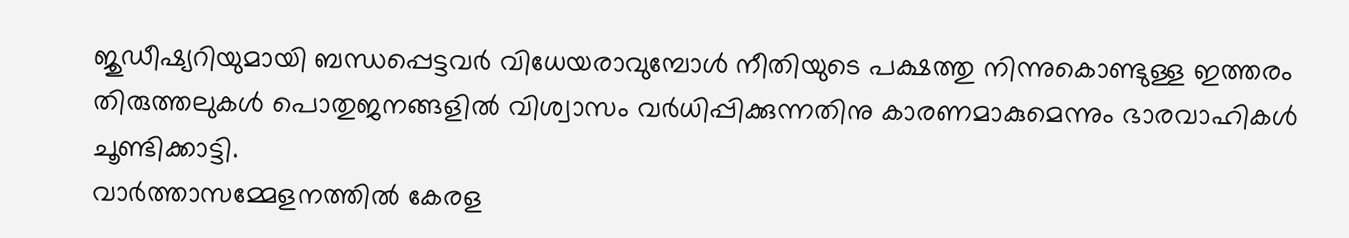ജുഡീഷ്യറിയുമായി ബന്ധപ്പെട്ടവര്‍ വിധേയരാവുമ്പോള്‍ നീതിയുടെ പക്ഷത്തു നിന്നുകൊണ്ടുള്ള ഇത്തരം തിരുത്തലുകള്‍ പൊതുജനങ്ങളില്‍ വിശ്വാസം വര്‍ധിപ്പിക്കുന്നതിനു കാരണമാകുമെന്നും ഭാരവാഹികള്‍ ചൂണ്ടിക്കാട്ടി.
വാര്‍ത്താസമ്മേളനത്തില്‍ കേരള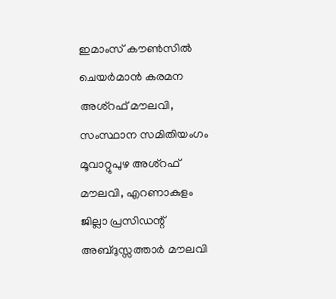ഇമാംസ്‌ കൗണ്‍സില്‍ ചെയര്‍മാന്‍ കരമന അശ്‌റഫ്‌ മൗലവി, സംസ്ഥാന സമിതിയംഗം മൂവാറ്റുപുഴ അശ്‌റഫ്‌ മൗലവി, എറണാകുളം ജില്ലാ പ്രസിഡന്റ്‌ അബ്ദുസ്സത്താര്‍ മൗലവി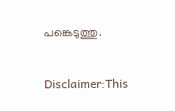പങ്കെടുത്തു.


Disclaimer:This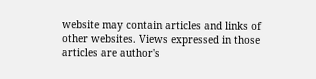website may contain articles and links of other websites. Views expressed in those articles are author's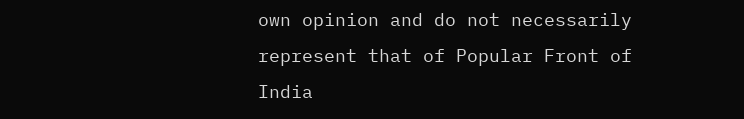own opinion and do not necessarily represent that of Popular Front of India